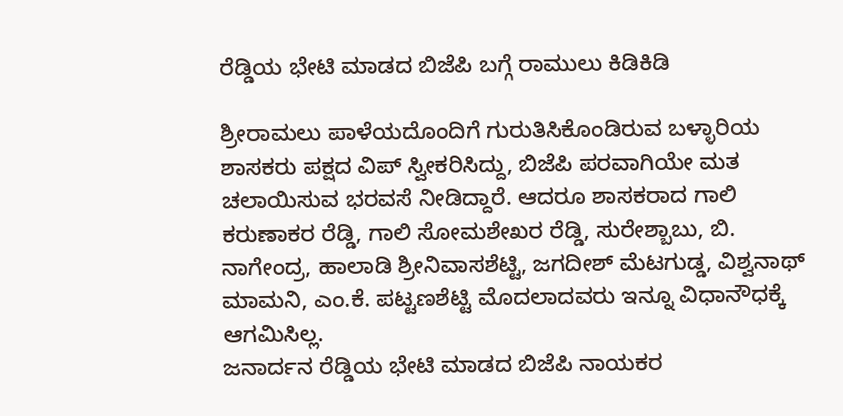ರೆಡ್ಡಿಯ ಭೇಟಿ ಮಾಡದ ಬಿಜೆಪಿ ಬಗ್ಗೆ ರಾಮುಲು ಕಿಡಿಕಿಡಿ

ಶ್ರೀರಾಮಲು ಪಾಳೆಯದೊಂದಿಗೆ ಗುರುತಿಸಿಕೊಂಡಿರುವ ಬಳ್ಳಾರಿಯ ಶಾಸಕರು ಪಕ್ಷದ ವಿಪ್ ಸ್ವೀಕರಿಸಿದ್ದು, ಬಿಜೆಪಿ ಪರವಾಗಿಯೇ ಮತ ಚಲಾಯಿಸುವ ಭರವಸೆ ನೀಡಿದ್ದಾರೆ. ಆದರೂ ಶಾಸಕರಾದ ಗಾಲಿ ಕರುಣಾಕರ ರೆಡ್ಡಿ, ಗಾಲಿ ಸೋಮಶೇಖರ ರೆಡ್ಡಿ, ಸುರೇಶ್ಬಾಬು, ಬಿ. ನಾಗೇಂದ್ರ, ಹಾಲಾಡಿ ಶ್ರೀನಿವಾಸಶೆಟ್ಟಿ, ಜಗದೀಶ್ ಮೆಟಗುಡ್ಡ, ವಿಶ್ವನಾಥ್ ಮಾಮನಿ, ಎಂ.ಕೆ. ಪಟ್ಟಣಶೆಟ್ಟಿ ಮೊದಲಾದವರು ಇನ್ನೂ ವಿಧಾನೌಧಕ್ಕೆ ಆಗಮಿಸಿಲ್ಲ.
ಜನಾರ್ದನ ರೆಡ್ಡಿಯ ಭೇಟಿ ಮಾಡದ ಬಿಜೆಪಿ ನಾಯಕರ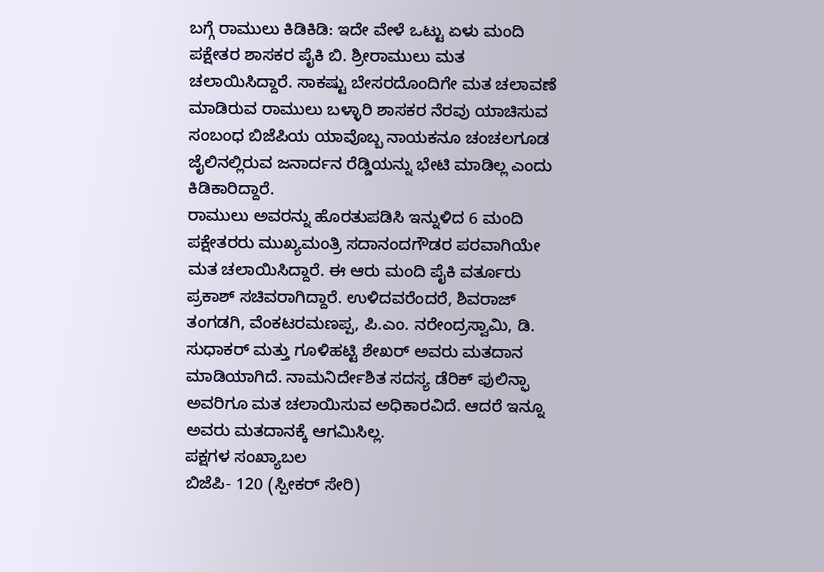ಬಗ್ಗೆ ರಾಮುಲು ಕಿಡಿಕಿಡಿ: ಇದೇ ವೇಳೆ ಒಟ್ಟು ಏಳು ಮಂದಿ ಪಕ್ಷೇತರ ಶಾಸಕರ ಪೈಕಿ ಬಿ. ಶ್ರೀರಾಮುಲು ಮತ ಚಲಾಯಿಸಿದ್ದಾರೆ. ಸಾಕಷ್ಟು ಬೇಸರದೊಂದಿಗೇ ಮತ ಚಲಾವಣೆ ಮಾಡಿರುವ ರಾಮುಲು ಬಳ್ಳಾರಿ ಶಾಸಕರ ನೆರವು ಯಾಚಿಸುವ ಸಂಬಂಧ ಬಿಜೆಪಿಯ ಯಾವೊಬ್ಬ ನಾಯಕನೂ ಚಂಚಲಗೂಡ ಜೈಲಿನಲ್ಲಿರುವ ಜನಾರ್ದನ ರೆಡ್ಡಿಯನ್ನು ಭೇಟಿ ಮಾಡಿಲ್ಲ ಎಂದು ಕಿಡಿಕಾರಿದ್ದಾರೆ.
ರಾಮುಲು ಅವರನ್ನು ಹೊರತುಪಡಿಸಿ ಇನ್ನುಳಿದ 6 ಮಂದಿ ಪಕ್ಷೇತರರು ಮುಖ್ಯಮಂತ್ರಿ ಸದಾನಂದಗೌಡರ ಪರವಾಗಿಯೇ ಮತ ಚಲಾಯಿಸಿದ್ದಾರೆ. ಈ ಆರು ಮಂದಿ ಪೈಕಿ ವರ್ತೂರು ಪ್ರಕಾಶ್ ಸಚಿವರಾಗಿದ್ದಾರೆ. ಉಳಿದವರೆಂದರೆ, ಶಿವರಾಜ್ ತಂಗಡಗಿ, ವೆಂಕಟರಮಣಪ್ಪ, ಪಿ.ಎಂ. ನರೇಂದ್ರಸ್ವಾಮಿ, ಡಿ. ಸುಧಾಕರ್ ಮತ್ತು ಗೂಳಿಹಟ್ಟಿ ಶೇಖರ್ ಅವರು ಮತದಾನ ಮಾಡಿಯಾಗಿದೆ. ನಾಮನಿರ್ದೇಶಿತ ಸದಸ್ಯ ಡೆರಿಕ್ ಫುಲಿನ್ಫಾ ಅವರಿಗೂ ಮತ ಚಲಾಯಿಸುವ ಅಧಿಕಾರವಿದೆ. ಆದರೆ ಇನ್ನೂ ಅವರು ಮತದಾನಕ್ಕೆ ಆಗಮಿಸಿಲ್ಲ.
ಪಕ್ಷಗಳ ಸಂಖ್ಯಾಬಲ
ಬಿಜೆಪಿ- 120 (ಸ್ಪೀಕರ್ ಸೇರಿ)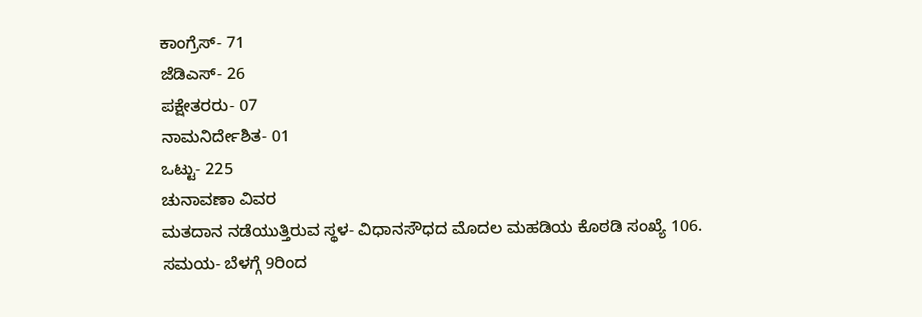ಕಾಂಗ್ರೆಸ್- 71
ಜೆಡಿಎಸ್- 26
ಪಕ್ಷೇತರರು- 07
ನಾಮನಿರ್ದೇಶಿತ- 01
ಒಟ್ಟು- 225
ಚುನಾವಣಾ ವಿವರ
ಮತದಾನ ನಡೆಯುತ್ತಿರುವ ಸ್ಥಳ- ವಿಧಾನಸೌಧದ ಮೊದಲ ಮಹಡಿಯ ಕೊಠಡಿ ಸಂಖ್ಯೆ 106.
ಸಮಯ- ಬೆಳಗ್ಗೆ 9ರಿಂದ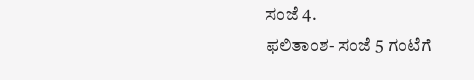ಸಂಜೆ 4.
ಫಲಿತಾಂಶ- ಸಂಜೆ 5 ಗಂಟೆಗೆ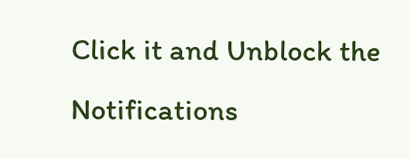Click it and Unblock the Notifications